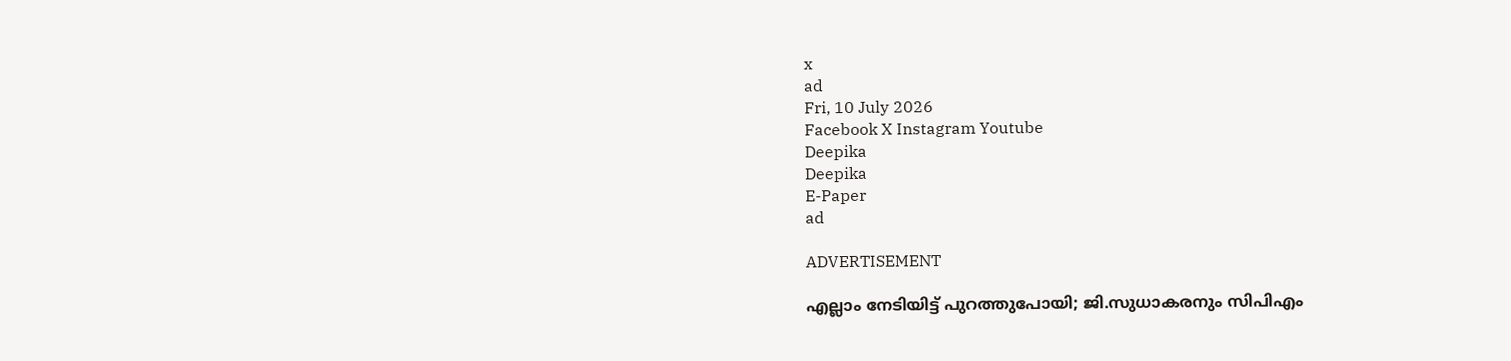x
ad
Fri, 10 July 2026
Facebook X Instagram Youtube
Deepika
Deepika
E-Paper
ad

ADVERTISEMENT

എല്ലാം നേടിയിട്ട് പുറത്തുപോയി; ജി.സുധാകരനും സിപിഎം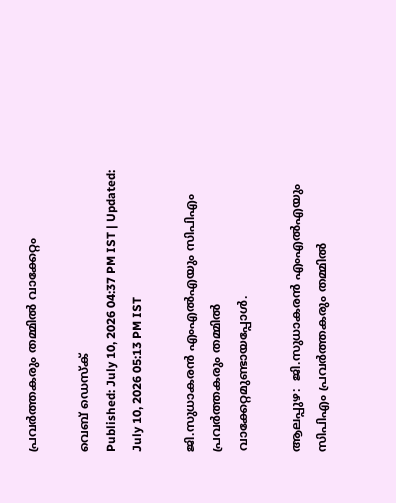പ്രവര്‍ത്തകരും തമ്മില്‍ വാക്കേറ്റം

വെബ് ഡെസ്ക്
Published: July 10, 2026 04:37 PM IST | Updated: July 10, 2026 05:13 PM IST

ജി.സുധാകരൻ എംഎൽഎയും സിപിഎം പ്രവർത്തകരും തമ്മിൽ വാക്കേറ്റമുണ്ടായപ്പോൾ.

ആലപ്പുഴ:  ജി.സുധാകരൻ എംഎൽഎയും സിപിഎം പ്രവർത്തകരും തമ്മിൽ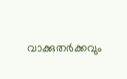വാക്കുതർക്കവും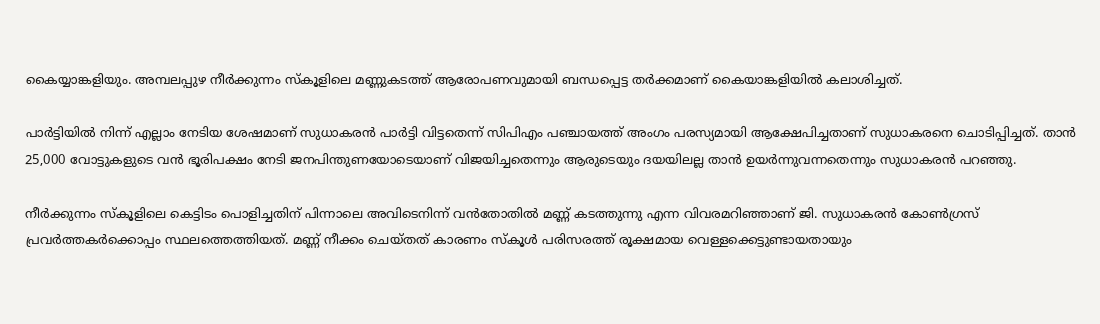കൈയ്യാങ്കളിയും. അമ്പലപ്പുഴ നീർക്കുന്നം സ്കൂളിലെ മണ്ണുകടത്ത് ആരോപണവുമായി ബന്ധപ്പെട്ട തർക്കമാണ് കൈയാങ്കളിയിൽ കലാശിച്ചത്.

പാർട്ടിയിൽ നിന്ന് എല്ലാം നേടിയ ശേഷമാണ് സുധാകരൻ പാർട്ടി വിട്ടതെന്ന് സിപിഎം പഞ്ചായത്ത് അംഗം പരസ്യമായി ആക്ഷേപിച്ചതാണ് സുധാകരനെ ചൊടിപ്പിച്ചത്. താൻ 25,000 വോട്ടുകളുടെ വൻ ഭൂരിപക്ഷം നേടി ജനപിന്തുണയോടെയാണ് വിജയിച്ചതെന്നും ആരുടെയും ദയയിലല്ല താൻ ഉയർന്നുവന്നതെന്നും സുധാകരൻ പറഞ്ഞു.

നീർക്കുന്നം സ്കൂളിലെ കെട്ടിടം പൊളിച്ചതിന് പിന്നാലെ അവിടെനിന്ന് വൻതോതിൽ മണ്ണ് കടത്തുന്നു എന്ന വിവരമറിഞ്ഞാണ് ജി. സുധാകരൻ കോൺഗ്രസ് പ്രവർത്തകർക്കൊപ്പം സ്ഥലത്തെത്തിയത്. മണ്ണ് നീക്കം ചെയ്തത് കാരണം സ്കൂൾ പരിസരത്ത് രൂക്ഷമായ വെള്ളക്കെട്ടുണ്ടായതായും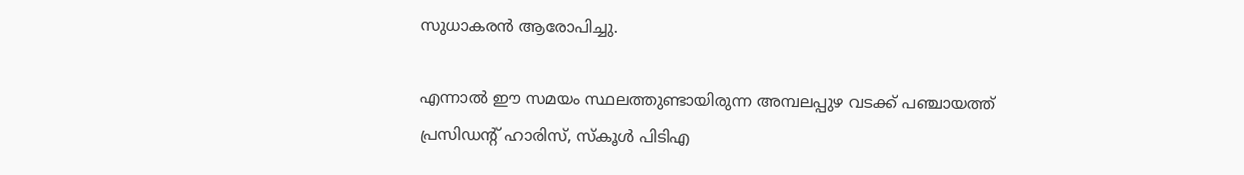സുധാകരൻ ആരോപിച്ചു.

എന്നാൽ ഈ സമയം സ്ഥലത്തുണ്ടായിരുന്ന അമ്പലപ്പുഴ വടക്ക് പഞ്ചായത്ത് പ്രസിഡന്‍റ് ഹാരിസ്, സ്കൂൾ പിടിഎ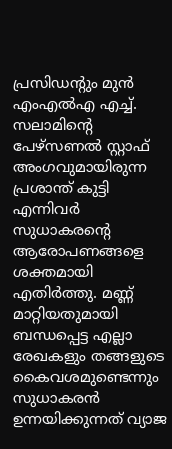പ്രസിഡന്‍റും മുൻ എംഎൽഎ എച്ച്. സലാമിന്‍റെ പേഴ്സണൽ സ്റ്റാഫ് അംഗവുമായിരുന്ന പ്രശാന്ത് കുട്ടി എന്നിവർ സുധാകരന്‍റെ ആരോപണങ്ങളെ ശക്തമായി എതിർത്തു. മണ്ണ് മാറ്റിയതുമായി ബന്ധപ്പെട്ട എല്ലാ രേഖകളും തങ്ങളുടെ കൈവശമുണ്ടെന്നും സുധാകരൻ ഉന്നയിക്കുന്നത് വ്യാജ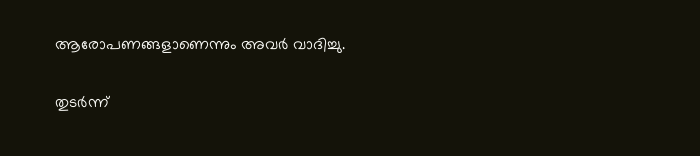ആരോപണങ്ങളാണെന്നും അവർ വാദിച്ചു.

തുടർന്ന്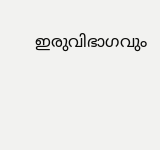ഇരുവിഭാഗവും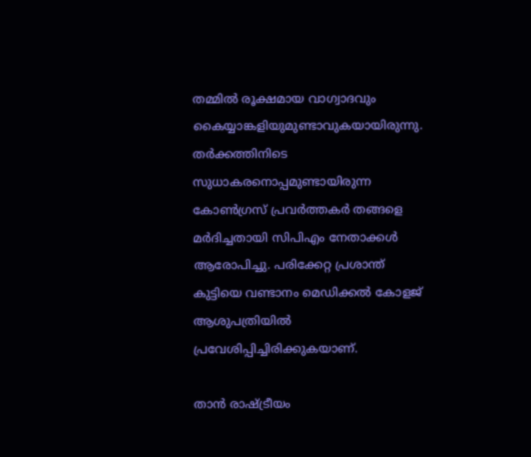തമ്മിൽ രൂക്ഷമായ വാഗ്വാദവും കൈയ്യാങ്കളിയുമുണ്ടാവുകയായിരുന്നു. തർക്കത്തിനിടെ സുധാകരനൊപ്പമുണ്ടായിരുന്ന കോൺഗ്രസ് പ്രവർത്തകർ തങ്ങളെ മർദിച്ചതായി സിപിഎം നേതാക്കൾ ആരോപിച്ചു. പരിക്കേറ്റ പ്രശാന്ത് കുട്ടിയെ വണ്ടാനം മെഡിക്കൽ കോളജ് ആശുപത്രിയിൽ പ്രവേശിപ്പിച്ചിരിക്കുകയാണ്.

താൻ രാഷ്ട്രീയം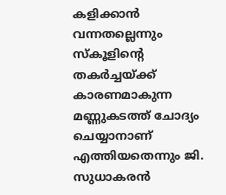കളിക്കാൻ വന്നതല്ലെന്നും സ്കൂളിന്‍റെ തകർച്ചയ്ക്ക് കാരണമാകുന്ന മണ്ണുകടത്ത് ചോദ്യം ചെയ്യാനാണ് എത്തിയതെന്നും ജി. സുധാകരൻ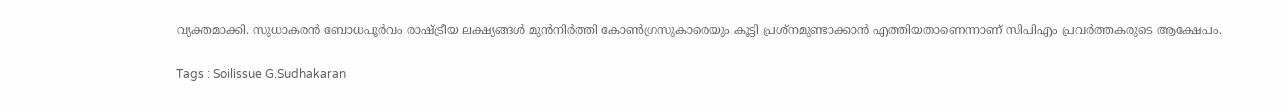വ്യക്തമാക്കി. സുധാകരൻ ബോധപൂർവം രാഷ്ട്രീയ ലക്ഷ്യങ്ങൾ മുൻനിർത്തി കോൺഗ്രസുകാരെയും കൂട്ടി പ്രശ്നമുണ്ടാക്കാൻ എത്തിയതാണെന്നാണ് സിപിഎം പ്രവർത്തകരുടെ ആക്ഷേപം.

Tags : Soilissue G.Sudhakaran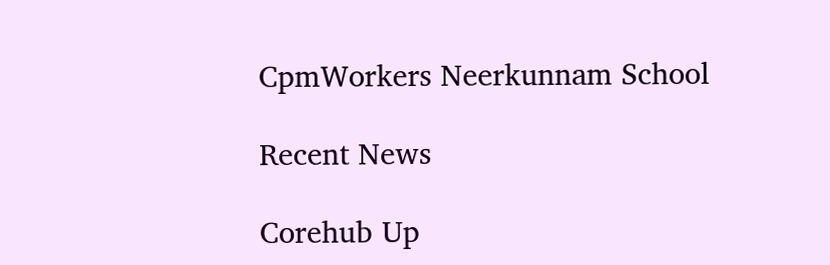CpmWorkers Neerkunnam School

Recent News

Corehub Up